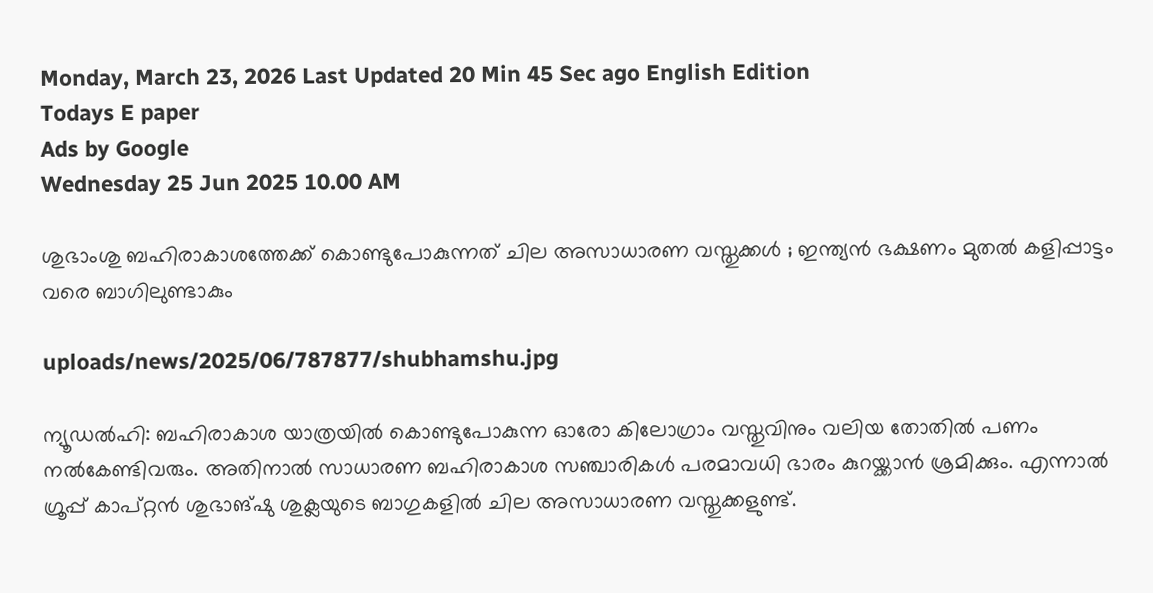Monday, March 23, 2026 Last Updated 20 Min 45 Sec ago English Edition
Todays E paper
Ads by Google
Wednesday 25 Jun 2025 10.00 AM

ശുഭാംശു ബഹിരാകാശത്തേക്ക് കൊണ്ടുപോകുന്നത് ചില അസാധാരണ വസ്തുക്കള്‍ ; ഇന്ത്യന്‍ ഭക്ഷണം മുതല്‍ കളിപ്പാട്ടം വരെ ബാഗിലുണ്ടാകും

uploads/news/2025/06/787877/shubhamshu.jpg

ന്യൂഡല്‍ഹി: ബഹിരാകാശ യാത്രയില്‍ കൊണ്ടുപോകുന്ന ഓരോ കിലോഗ്രാം വസ്തുവിനും വലിയ തോതില്‍ പണം നല്‍കേണ്ടിവരും. അതിനാല്‍ സാധാരണ ബഹിരാകാശ സഞ്ചാരികള്‍ പരമാവധി ഭാരം കുറയ്ക്കാന്‍ ശ്രമിക്കും. എന്നാല്‍ ഗ്രൂപ്പ് കാപ്റ്റന്‍ ശുഭാങ്ഷു ശുക്ലയുടെ ബാഗുകളില്‍ ചില അസാധാരണ വസ്തുക്കളുണ്ട്.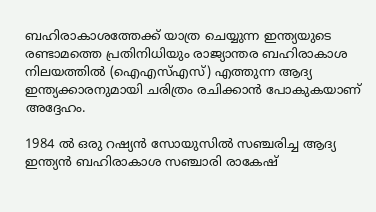ബഹിരാകാശത്തേക്ക് യാത്ര ചെയ്യുന്ന ഇന്ത്യയുടെ രണ്ടാമത്തെ പ്രതിനിധിയും രാജ്യാന്തര ബഹിരാകാശ നിലയത്തില്‍ (ഐഎസ്എസ്) എത്തുന്ന ആദ്യ ഇന്ത്യക്കാരനുമായി ചരിത്രം രചിക്കാന്‍ പോകുകയാണ് അദ്ദേഹം.

1984 ല്‍ ഒരു റഷ്യന്‍ സോയുസില്‍ സഞ്ചരിച്ച ആദ്യ ഇന്ത്യന്‍ ബഹിരാകാശ സഞ്ചാരി രാകേഷ്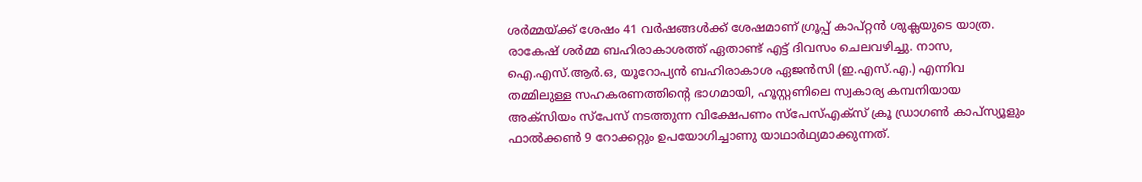ശര്‍മ്മയ്ക്ക് ശേഷം 41 വര്‍ഷങ്ങള്‍ക്ക് ശേഷമാണ് ഗ്രൂപ്പ് കാപ്റ്റന്‍ ശുക്ലയുടെ യാത്ര. രാകേഷ് ശര്‍മ്മ ബഹിരാകാശത്ത് ഏതാണ്ട് എട്ട് ദിവസം ചെലവഴിച്ചു. നാസ, ഐ.എസ്.ആര്‍.ഒ, യൂറോപ്യന്‍ ബഹിരാകാശ ഏജന്‍സി (ഇ.എസ്.എ.) എന്നിവ തമ്മിലുള്ള സഹകരണത്തിന്റെ ഭാഗമായി, ഹൂസ്റ്റണിലെ സ്വകാര്യ കമ്പനിയായ അക്‌സിയം സ്‌പേസ് നടത്തുന്ന വിക്ഷേപണം സ്‌പേസ്എക്‌സ് ക്രൂ ഡ്രാഗണ്‍ കാപ്‌സ്യൂളും ഫാല്‍ക്കണ്‍ 9 റോക്കറ്റും ഉപയോഗിച്ചാണു യാഥാര്‍ഥ്യമാക്കുന്നത്.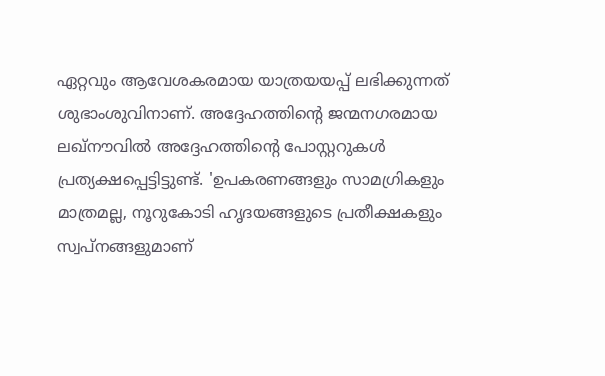ഏറ്റവും ആവേശകരമായ യാത്രയയപ്പ് ലഭിക്കുന്നത് ശുഭാംശുവിനാണ്. അദ്ദേഹത്തിന്റെ ജന്മനഗരമായ ലഖ്‌നൗവില്‍ അദ്ദേഹത്തിന്റെ പോസ്റ്ററുകള്‍ പ്രത്യക്ഷപ്പെട്ടിട്ടുണ്ട്. 'ഉപകരണങ്ങളും സാമഗ്രികളും മാത്രമല്ല, നൂറുകോടി ഹൃദയങ്ങളുടെ പ്രതീക്ഷകളും സ്വപ്നങ്ങളുമാണ്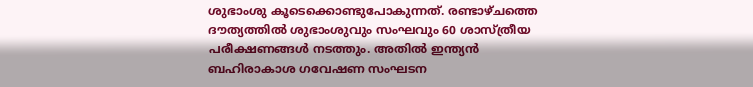ശുഭാംശു കൂടെക്കൊണ്ടുപോകുന്നത്. രണ്ടാഴ്ചത്തെ ദൗത്യത്തില്‍ ശുഭാംശുവും സംഘവും 60 ശാസ്ത്രീയ പരീക്ഷണങ്ങള്‍ നടത്തും. അതില്‍ ഇന്ത്യന്‍ ബഹിരാകാശ ഗവേഷണ സംഘടന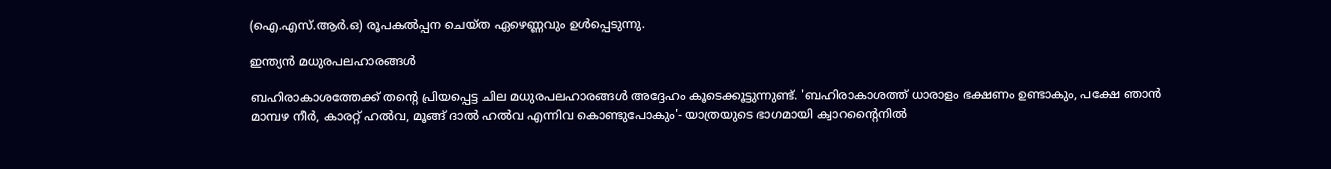(ഐ.എസ്.ആര്‍.ഒ) രൂപകല്‍പ്പന ചെയ്ത ഏഴെണ്ണവും ഉള്‍പ്പെടുന്നു.

ഇന്ത്യന്‍ മധുരപലഹാരങ്ങള്‍

ബഹിരാകാശത്തേക്ക് തന്റെ പ്രിയപ്പെട്ട ചില മധുരപലഹാരങ്ങള്‍ അദ്ദേഹം കൂടെക്കൂട്ടുന്നുണ്ട്. 'ബഹിരാകാശത്ത് ധാരാളം ഭക്ഷണം ഉണ്ടാകും, പക്ഷേ ഞാന്‍ മാമ്പഴ നീര്‍, കാരറ്റ് ഹല്‍വ, മൂങ്ങ് ദാല്‍ ഹല്‍വ എന്നിവ കൊണ്ടുപോകും'- യാത്രയുടെ ഭാഗമായി ക്വാറന്റൈനില്‍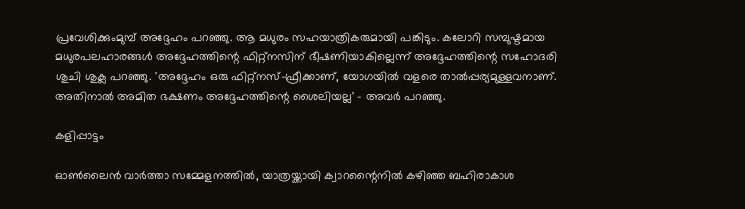പ്രവേശിക്കുംമുമ്പ് അദ്ദേഹം പറഞ്ഞു. ആ മധുരം സഹയാത്രികരുമായി പങ്കിടും. കലോറി സമ്പുഷ്ടമായ മധുരപലഹാരങ്ങള്‍ അദ്ദേഹത്തിന്റെ ഫിറ്റ്‌നസിന് ഭീഷണിയാകില്ലെന്ന് അദ്ദേഹത്തിന്റെ സഹോദരി ശുചി ശുക്ല പറഞ്ഞു. 'അദ്ദേഹം ഒരു ഫിറ്റ്‌നസ്-ഫ്രീക്കാണ്, യോഗയില്‍ വളരെ താല്‍പ്പര്യമുള്ളവനാണ്. അതിനാല്‍ അമിത ഭക്ഷണം അദ്ദേഹത്തിന്റെ ശൈലിയല്ല' - അവര്‍ പറഞ്ഞു.

കളിപ്പാട്ടം

ഓണ്‍ലൈന്‍ വാര്‍ത്താ സമ്മേളനത്തില്‍, യാത്രയ്ക്കായി ക്വാറന്റൈനില്‍ കഴിഞ്ഞ ബഹിരാകാശ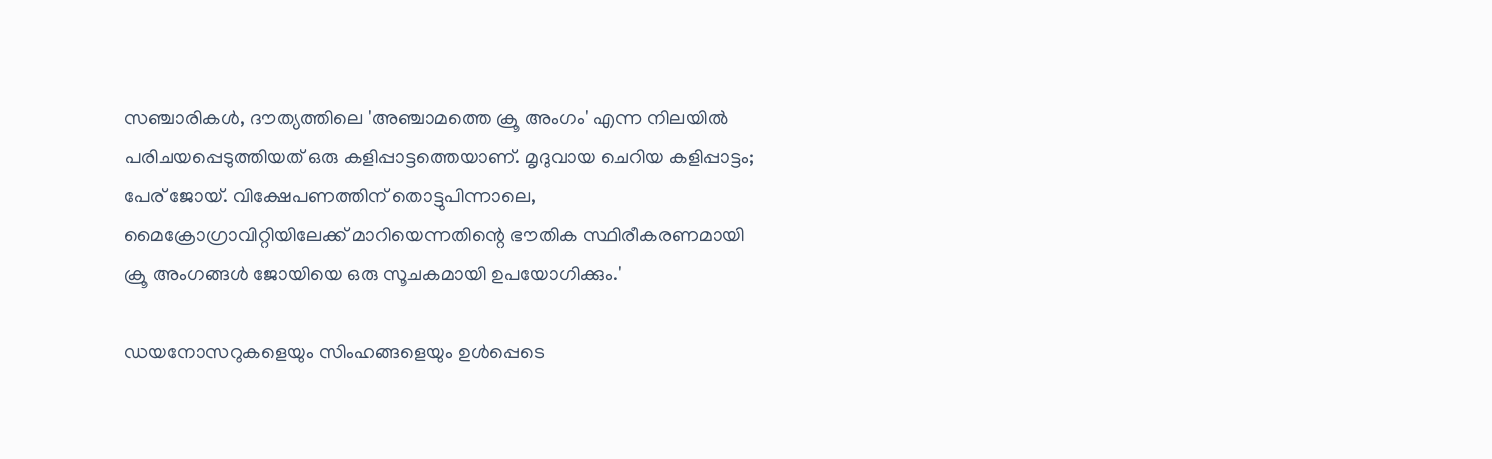സഞ്ചാരികള്‍, ദൗത്യത്തിലെ 'അഞ്ചാമത്തെ ക്രൂ അംഗം' എന്ന നിലയില്‍ പരിചയപ്പെടുത്തിയത് ഒരു കളിപ്പാട്ടത്തെയാണ്. മൃദുവായ ചെറിയ കളിപ്പാട്ടം; പേര് ജോയ്. വിക്ഷേപണത്തിന് തൊട്ടുപിന്നാലെ, മൈക്രോഗ്രാവിറ്റിയിലേക്ക് മാറിയെന്നതിന്റെ ഭൗതിക സ്ഥിരീകരണമായി ക്രൂ അംഗങ്ങള്‍ ജോയിയെ ഒരു സൂചകമായി ഉപയോഗിക്കും.'

ഡയനോസറുകളെയും സിംഹങ്ങളെയും ഉള്‍പ്പെടെ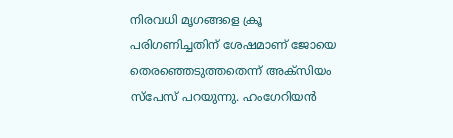നിരവധി മൃഗങ്ങളെ ക്രൂ പരിഗണിച്ചതിന് ശേഷമാണ് ജോയെ തെരഞ്ഞെടുത്തതെന്ന് അക്‌സിയം സ്‌പേസ് പറയുന്നു. ഹംഗേറിയന്‍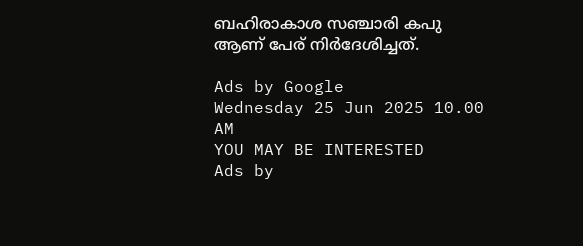ബഹിരാകാശ സഞ്ചാരി കപു ആണ് പേര് നിര്‍ദേശിച്ചത്.

Ads by Google
Wednesday 25 Jun 2025 10.00 AM
YOU MAY BE INTERESTED
Ads by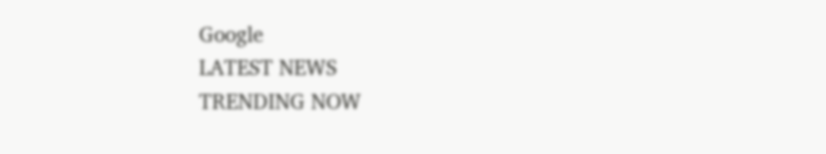Google
LATEST NEWS
TRENDING NOW